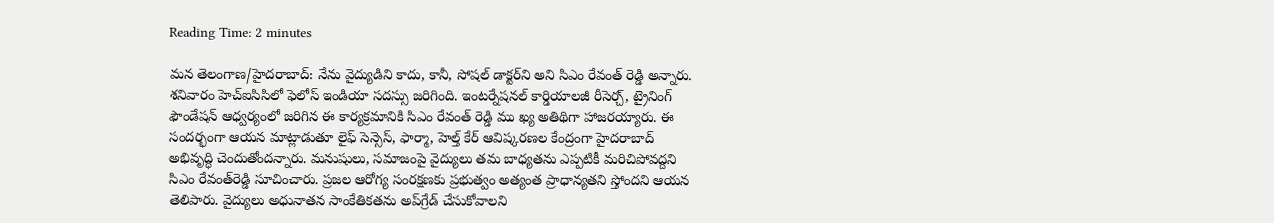Reading Time: 2 minutes

మన తెలంగాణ/హైదరాబాద్: నేను వైద్యుడిని కాదు, కానీ, సోషల్ డాక్టర్‌ని అని సిఎం రేవంత్ రెడ్డి అన్నారు. శనివారం హెచ్‌ఐసిసిలో ఫెలోస్ ఇండియా సదస్సు జరిగింది. ఇంటర్నేషనల్ కార్డియాలజీ రీసెర్చ్, ట్రైనింగ్ ఫౌండేషన్ ఆధ్వర్యంలో జరిగిన ఈ కార్యక్రమానికి సిఎం రేవంత్ రెడ్డి ము ఖ్య అతిథిగా హాజరయ్యారు. ఈ సందర్భంగా ఆయన మాట్లాడుతూ లైఫ్ సెన్సెస్, ఫార్మా, హెల్త్ కేర్ ఆవిష్కరణల కేంద్రంగా హైదరాబాద్ అభివృద్ధి చెందుతోందన్నారు. మనుషులు, సమాజంపై వైద్యులు తమ బాధ్యతను ఎప్పటికీ మరిచిపోవద్దని సిఎం రేవంత్‌రెడ్డి సూచించారు. ప్రజల ఆరోగ్య సంరక్షణకు ప్రభుత్వం అత్యంత ప్రాధాన్యతని స్తోందని ఆయన తెలిపారు. వైద్యులు అధునాతన సాంకేతికతను అప్‌గ్రేడ్ చేసుకోవాలని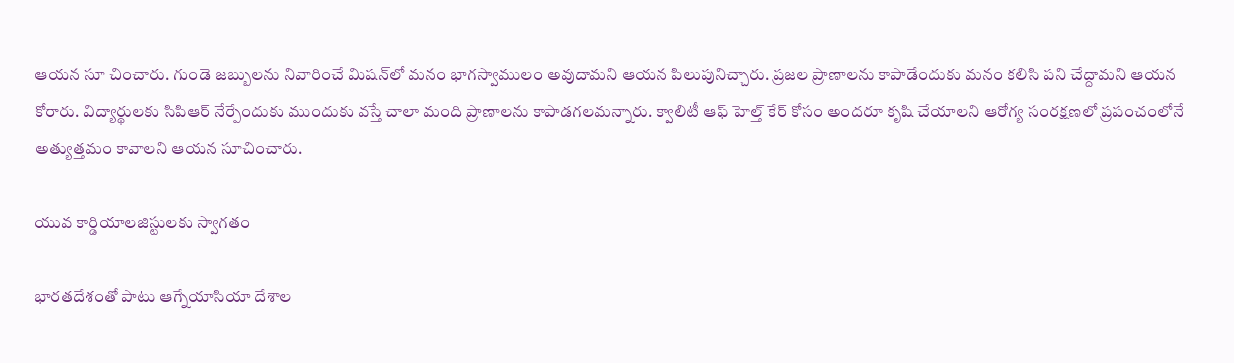ఆయన సూ చించారు. గుండె జబ్బులను నివారించే మిషన్‌లో మనం భాగస్వాములం అవుదామని ఆయన పిలుపునిచ్చారు. ప్రజల ప్రాణాలను కాపాడేందుకు మనం కలిసి పని చేద్దామని ఆయన కోరారు. విద్యార్థులకు సిపిఆర్ నేర్పేందుకు ముందుకు వస్తే చాలా మంది ప్రాణాలను కాపాడగలమన్నారు. క్వాలిటీ ఆఫ్ హెల్త్ కేర్ కోసం అందరూ కృషి చేయాలని ఆరోగ్య సంరక్షణలో ప్రపంచంలోనే అత్యుత్తమం కావాలని ఆయన సూచించారు.

యువ కార్డియాలజిస్టులకు స్వాగతం

భారతదేశంతో పాటు ఆగ్నేయాసియా దేశాల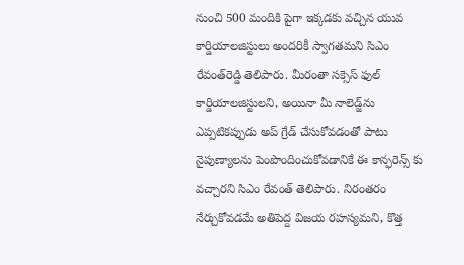నుంచి 500 మందికి పైగా ఇక్కడకు వచ్చిన యువ కార్డియాలజిస్టులు అందరికీ స్వాగతమని సిఎం రేవంత్‌రెడ్డి తెలిపారు. మీరంతా సక్సెస్ ఫుల్ కార్డియాలజిస్టులని, అయినా మీ నాలెడ్జ్‌ను ఎప్పటికప్పుడు అప్ గ్రేడ్ చేసుకోవడంతో పాటు నైపుణ్యాలను పెంపొందించుకోవడానికే ఈ కాన్ఫరెన్స్ కు వచ్చారని సిఎం రేవంత్ తెలిపారు. నిరంతరం నేర్చుకోవడమే అతిపెద్ద విజయ రహస్యమని, కొత్త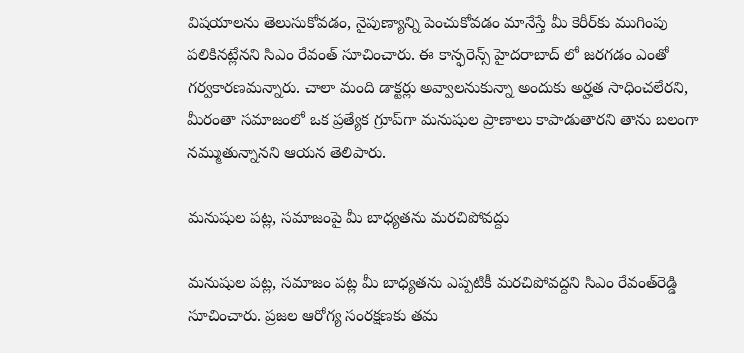విషయాలను తెలుసుకోవడం, నైపుణ్యాన్ని పెంచుకోవడం మానేస్తే మీ కెరీర్‌కు ముగింపు పలికినట్లేనని సిఎం రేవంత్ సూచించారు. ఈ కాన్ఫరెన్స్ హైదరాబాద్ లో జరగడం ఎంతో గర్వకారణమన్నారు. చాలా మంది డాక్టర్లు అవ్వాలనుకున్నా అందుకు అర్హత సాధించలేరని, మీరంతా సమాజంలో ఒక ప్రత్యేక గ్రూప్‌గా మనుషుల ప్రాణాలు కాపాడుతారని తాను బలంగా నమ్ముతున్నానని ఆయన తెలిపారు.

మనుషుల పట్ల, సమాజంపై మీ బాధ్యతను మరచిపోవద్దు

మనుషుల పట్ల, సమాజం పట్ల మీ బాధ్యతను ఎప్పటికీ మరచిపోవద్దని సిఎం రేవంత్‌రెడ్డి సూచించారు. ప్రజల ఆరోగ్య సంరక్షణకు తమ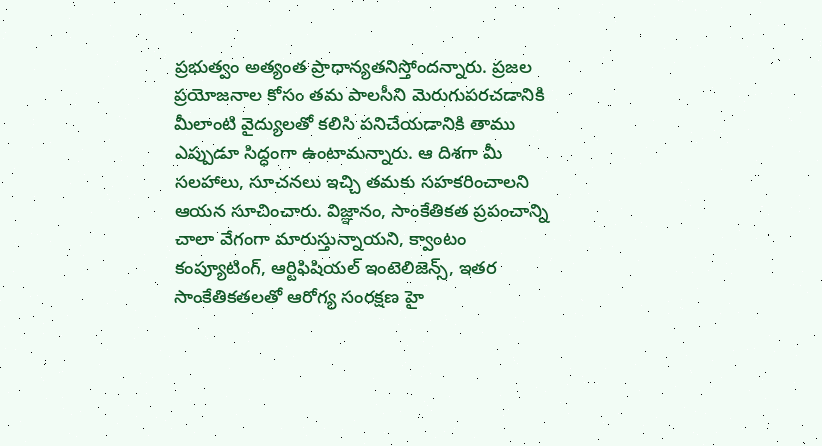ప్రభుత్వం అత్యంత ప్రాధాన్యతనిస్తోందన్నారు. ప్రజల ప్రయోజనాల కోసం తమ పాలసీని మెరుగుపరచడానికి మీలాంటి వైద్యులతో కలిసి పనిచేయడానికి తాము ఎప్పుడూ సిద్ధంగా ఉంటామన్నారు. ఆ దిశగా మీ సలహాలు, సూచనలు ఇచ్చి తమకు సహకరించాలని ఆయన సూచించారు. విజ్ఞానం, సాంకేతికత ప్రపంచాన్ని చాలా వేగంగా మారుస్తున్నాయని, క్వాంటం కంప్యూటింగ్, ఆర్టిఫిషియల్ ఇంటెలిజెన్స్, ఇతర సాంకేతికతలతో ఆరోగ్య సంరక్షణ హై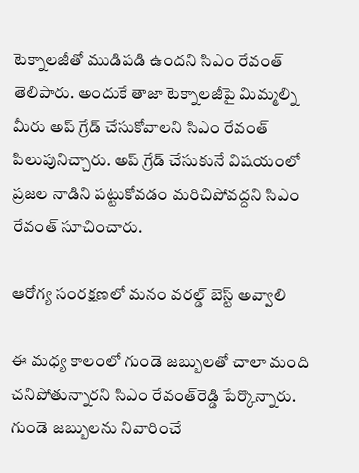టెక్నాలజీతో ముడిపడి ఉందని సిఎం రేవంత్ తెలిపారు. అందుకే తాజా టెక్నాలజీపై మిమ్మల్ని మీరు అప్ గ్రేడ్ చేసుకోవాలని సిఎం రేవంత్ పిలుపునిచ్చారు. అప్ గ్రేడ్ చేసుకునే విషయంలో ప్రజల నాడిని పట్టుకోవడం మరిచిపోవద్దని సిఎం రేవంత్ సూచించారు.

ఆరోగ్య సంరక్షణలో మనం వరల్డ్ బెస్ట్ అవ్వాలి

ఈ మధ్య కాలంలో గుండె జబ్బులతో చాలా మంది చనిపోతున్నారని సిఎం రేవంత్‌రెడ్డి పేర్కొన్నారు. గుండె జబ్బులను నివారించే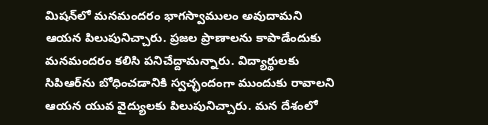మిషన్‌లో మనమందరం భాగస్వాములం అవుదామని ఆయన పిలుపునిచ్చారు. ప్రజల ప్రాణాలను కాపాడేందుకు మనమందరం కలిసి పనిచేద్దామన్నారు. విద్యార్థులకు సిపిఆర్‌ను బోధించడానికి స్వచ్ఛందంగా ముందుకు రావాలని ఆయన యువ వైద్యులకు పిలుపునిచ్చారు. మన దేశంలో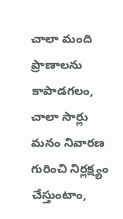చాలా మంది ప్రాణాలను కాపాడగలం, చాలా సార్లు మనం నివారణ గురించి నిర్లక్ష్యం చేస్తుంటాం,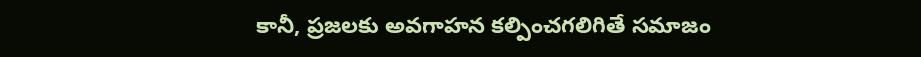కానీ, ప్రజలకు అవగాహన కల్పించగలిగితే సమాజం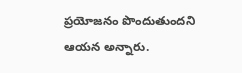ప్రయోజనం పొందుతుందని ఆయన అన్నారు.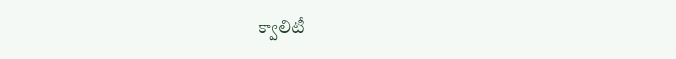క్వాలిటీ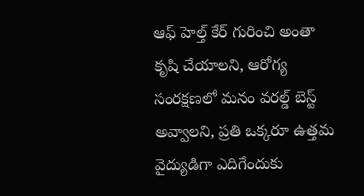ఆఫ్ హెల్త్ కేర్ గురించి అంతా కృషి చేయాలని, ఆరోగ్య సంరక్షణలో మనం వరల్డ్ బెస్ట్ అవ్వాలని, ప్రతి ఒక్కరూ ఉత్తమ వైద్యుడిగా ఎదిగేందుకు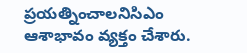ప్రయత్నించాలనిసిఎం ఆశాభావం వ్యక్తం చేశారు.